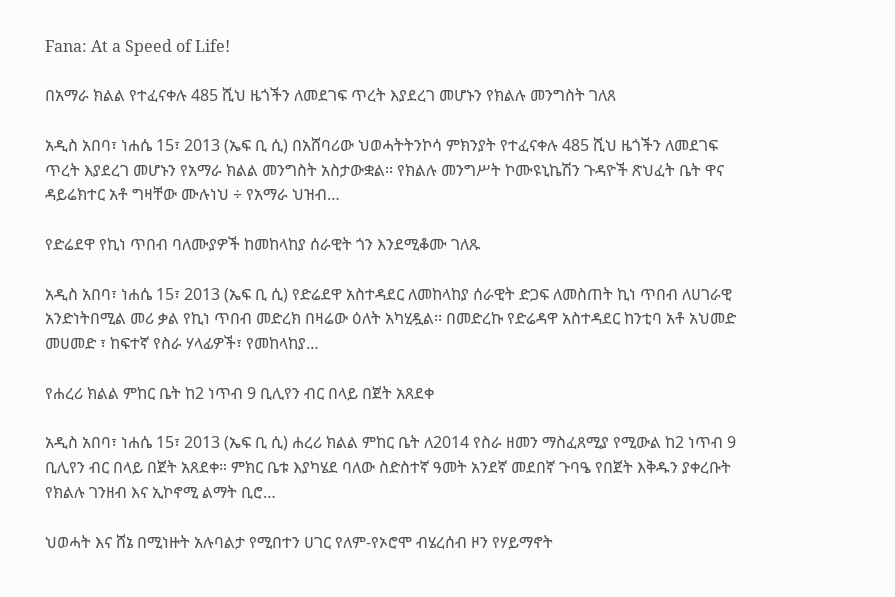Fana: At a Speed of Life!

በአማራ ክልል የተፈናቀሉ 485 ሺህ ዜጎችን ለመደገፍ ጥረት እያደረገ መሆኑን የክልሉ መንግስት ገለጸ

አዲስ አበባ፣ ነሐሴ 15፣ 2013 (ኤፍ ቢ ሲ) በአሸባሪው ህወሓትትንኮሳ ምክንያት የተፈናቀሉ 485 ሺህ ዜጎችን ለመደገፍ ጥረት እያደረገ መሆኑን የአማራ ክልል መንግስት አስታውቋል፡፡ የክልሉ መንግሥት ኮሙዩኒኬሽን ጉዳዮች ጽህፈት ቤት ዋና ዳይሬክተር አቶ ግዛቸው ሙሉነህ ÷ የአማራ ህዝብ…

የድሬደዋ የኪነ ጥበብ ባለሙያዎች ከመከላከያ ሰራዊት ጎን እንደሚቆሙ ገለጹ

አዲስ አበባ፣ ነሐሴ 15፣ 2013 (ኤፍ ቢ ሲ) የድሬደዋ አስተዳደር ለመከላከያ ሰራዊት ድጋፍ ለመስጠት ኪነ ጥበብ ለሀገራዊ አንድነትበሚል መሪ ቃል የኪነ ጥበብ መድረክ በዛሬው ዕለት አካሂዷል፡፡ በመድረኩ የድሬዳዋ አስተዳደር ከንቲባ አቶ አህመድ መሀመድ ፣ ከፍተኛ የስራ ሃላፊዎች፣ የመከላከያ…

የሐረሪ ክልል ምከር ቤት ከ2 ነጥብ 9 ቢሊየን ብር በላይ በጀት አጸደቀ

አዲስ አበባ፣ ነሐሴ 15፣ 2013 (ኤፍ ቢ ሲ) ሐረሪ ክልል ምከር ቤት ለ2014 የስራ ዘመን ማስፈጸሚያ የሚውል ከ2 ነጥብ 9 ቢሊየን ብር በላይ በጀት አጸደቀ። ምክር ቤቱ እያካሄደ ባለው ስድስተኛ ዓመት አንደኛ መደበኛ ጉባዔ የበጀት እቅዱን ያቀረቡት የክልሉ ገንዘብ እና ኢኮኖሚ ልማት ቢሮ…

ህወሓት እና ሸኔ በሚነዙት አሉባልታ የሚበተን ሀገር የለም-የኦሮሞ ብሄረሰብ ዞን የሃይማኖት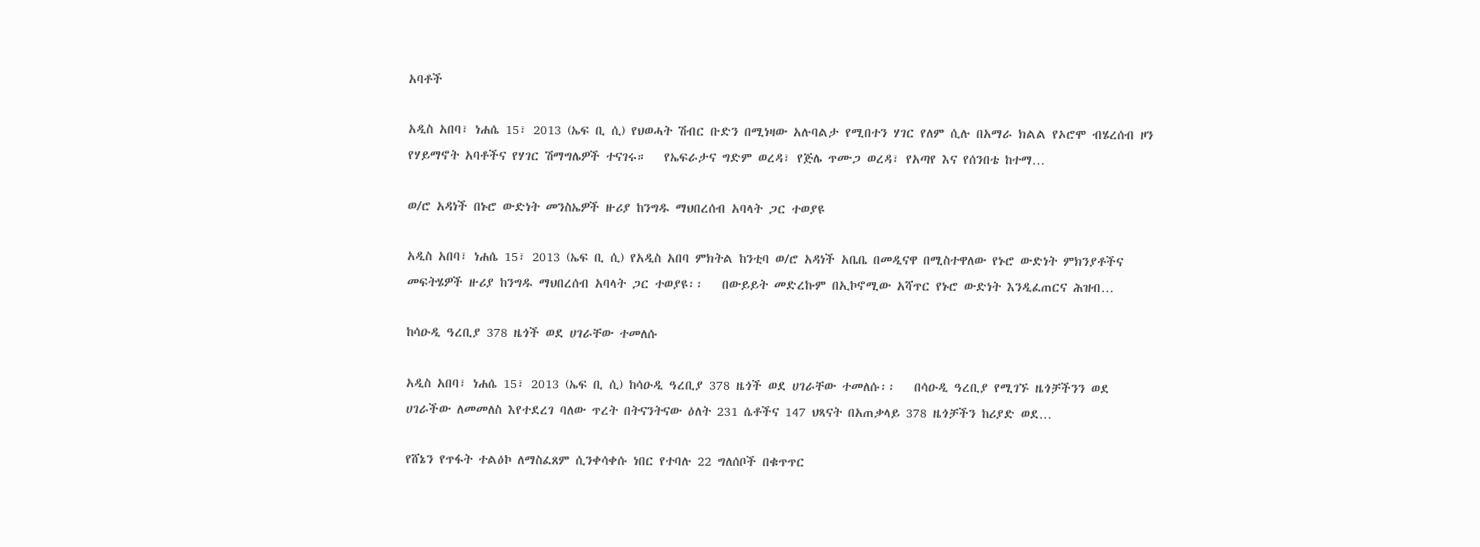አባቶች

አዲስ አበባ፣ ነሐሴ 15፣ 2013 (ኤፍ ቢ ሲ) የህወሓት ሽብር ቡድን በሚነዛው አሉባልታ የሚበተን ሃገር የለም ሲሉ በአማራ ክልል የኦሮሞ ብሄረሰብ ዞን የሃይማኖት አባቶችና የሃገር ሽማግሌዎች ተናገሩ።   የኤፍራታና ግድም ወረዳ፣ የጅሌ ጥሙጋ ወረዳ፣ የአጣየ እና የሰንበቴ ከተማ…

ወ/ሮ አዳነች በኑሮ ውድነት መንስኤዎች ዙሪያ ከንግዱ ማህበረሰብ አባላት ጋር ተወያዩ

አዲስ አበባ፣ ነሐሴ 15፣ 2013 (ኤፍ ቢ ሲ) የአዲስ አበባ ምክትል ከንቲባ ወ/ሮ አዳነች አቤቤ በመዲናዋ በሚስተዋለው የኑሮ ውድነት ምክንያቶችና መፍትሄዎች ዙሪያ ከንግዱ ማህበረሰብ አባላት ጋር ተወያዩ፡፡   በውይይት መድረኩም በኢኮኖሚው አሻጥር የኑሮ ውድነት እንዲፈጠርና ሕዝብ…

ከሳዑዲ ዓረቢያ 378 ዜጎች ወደ ሀገራቸው ተመለሱ

አዲስ አበባ፣ ነሐሴ 15፣ 2013 (ኤፍ ቢ ሲ) ከሳዑዲ ዓረቢያ 378 ዜጎች ወደ ሀገራቸው ተመለሱ፡፡   በሳዑዲ ዓረቢያ የሚገኙ ዜጎቻችንን ወደ ሀገራችው ለመመለስ እየተደረገ ባለው ጥረት በትናንትናው ዕለት 231 ሴቶችና 147 ህጻናት በአጠቃላይ 378 ዜጎቻችን ከሪያድ ወደ…

የሸኔን የጥፋት ተልዕኮ ለማስፈጸም ሲንቀሳቀሱ ነበር የተባሉ 22 ግለሰቦች በቁጥጥር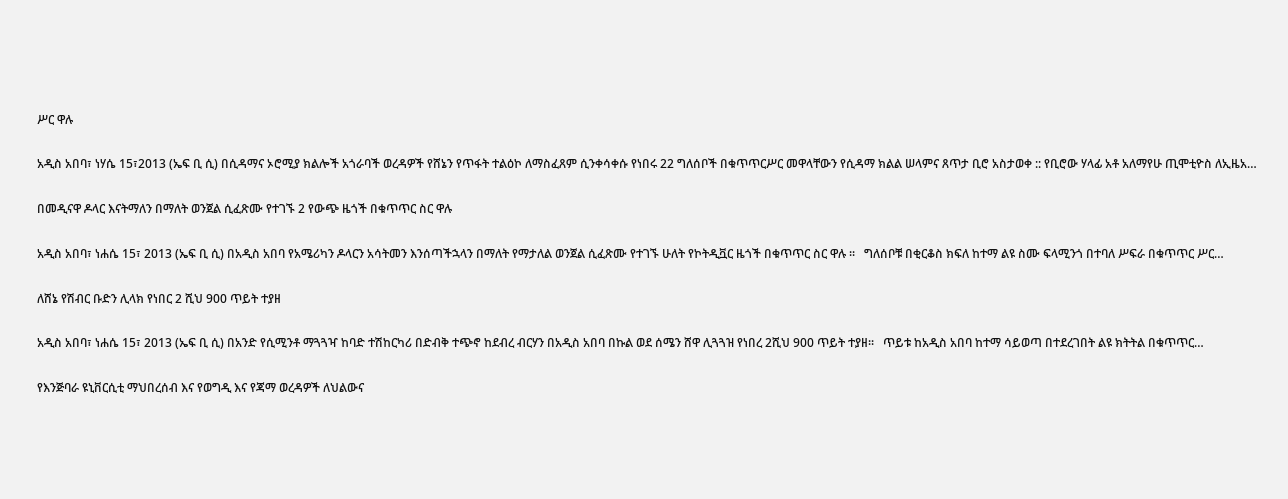ሥር ዋሉ

አዲስ አበባ፣ ነሃሴ 15፣2013 (ኤፍ ቢ ሲ) በሲዳማና ኦሮሚያ ክልሎች አጎራባች ወረዳዎች የሸኔን የጥፋት ተልዕኮ ለማስፈጸም ሲንቀሳቀሱ የነበሩ 22 ግለሰቦች በቁጥጥርሥር መዋላቸውን የሲዳማ ክልል ሠላምና ጸጥታ ቢሮ አስታወቀ :: የቢሮው ሃላፊ አቶ አለማየሁ ጢሞቲዮስ ለኢዜአ…

በመዲናዋ ዶላር እናትማለን በማለት ወንጀል ሲፈጽሙ የተገኙ 2 የውጭ ዜጎች በቁጥጥር ስር ዋሉ

አዲስ አበባ፣ ነሐሴ 15፣ 2013 (ኤፍ ቢ ሲ) በአዲስ አበባ የአሜሪካን ዶላርን አሳትመን እንሰጣችኋላን በማለት የማታለል ወንጀል ሲፈጽሙ የተገኙ ሁለት የኮትዲቯር ዜጎች በቁጥጥር ስር ዋሉ ፡፡   ግለሰቦቹ በቂርቆስ ክፍለ ከተማ ልዩ ስሙ ፍላሚንጎ በተባለ ሥፍራ በቁጥጥር ሥር…

ለሸኔ የሽብር ቡድን ሊላክ የነበር 2 ሺህ 900 ጥይት ተያዘ

አዲስ አበባ፣ ነሐሴ 15፣ 2013 (ኤፍ ቢ ሲ) በአንድ የሲሚንቶ ማጓጓዣ ከባድ ተሽከርካሪ በድብቅ ተጭኖ ከደብረ ብርሃን በአዲስ አበባ በኩል ወደ ሰሜን ሸዋ ሊጓጓዝ የነበረ 2ሺህ 900 ጥይት ተያዘ፡፡   ጥይቱ ከአዲስ አበባ ከተማ ሳይወጣ በተደረገበት ልዩ ክትትል በቁጥጥር…

የእንጅባራ ዩኒቨርሲቲ ማህበረሰብ እና የወግዲ እና የጃማ ወረዳዎች ለህልውና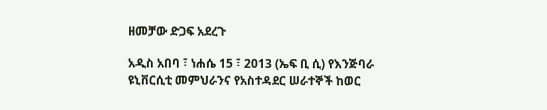ዘመቻው ድጋፍ አደረጉ

አዲስ አበባ ፣ ነሐሴ 15 ፣ 2013 (ኤፍ ቢ ሲ) የእንጅባራ ዩኒቨርሲቲ መምህራንና የአስተዳደር ሠራተኞች ከወር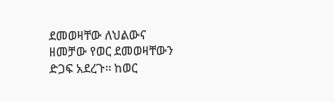ደመወዛቸው ለህልውና ዘመቻው የወር ደመወዛቸውን ድጋፍ አደረጉ፡፡ ከወር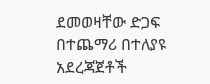ደመወዛቸው ድጋፍ በተጨማሪ በተለያዩ አደረጃጀቶች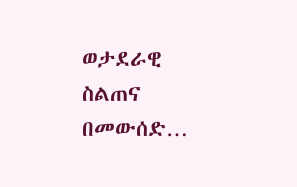ወታደራዊ ስልጠና በመውሰድ…